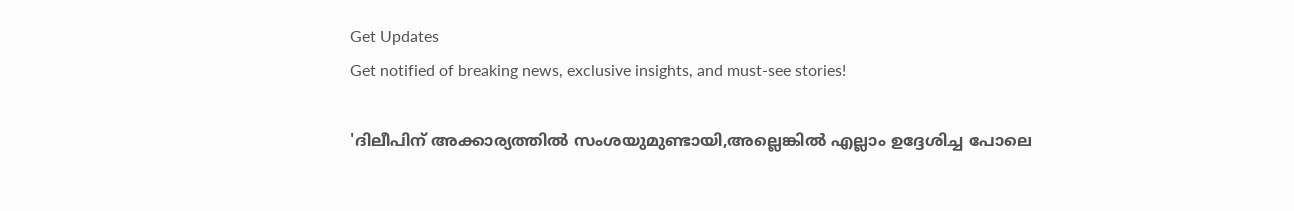Get Updates
Get notified of breaking news, exclusive insights, and must-see stories!

'ദിലീപിന് അക്കാര്യത്തില്‍ സംശയുമുണ്ടായി,അല്ലെങ്കില്‍ എല്ലാം ഉദ്ദേശിച്ച പോലെ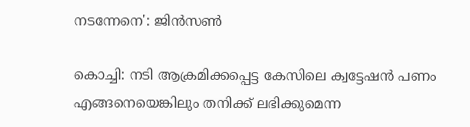നടന്നേനെ': ജിന്‍സണ്‍

കൊച്ചി: നടി ആക്രമിക്കപ്പെട്ട കേസിലെ ക്വട്ടേഷന്‍ പണം എങ്ങനെയെങ്കിലും തനിക്ക് ലഭിക്കുമെന്ന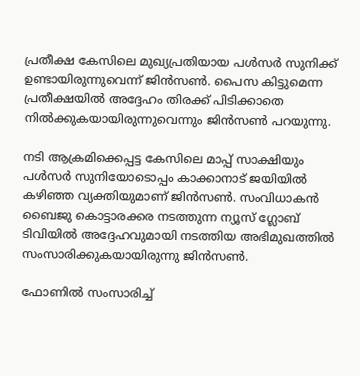പ്രതീക്ഷ കേസിലെ മുഖ്യപ്രതിയായ പള്‍സർ സുനിക്ക് ഉണ്ടായിരുന്നുവെന്ന് ജിന്‍സണ്‍. പൈസ കിട്ടുമെന്ന പ്രതീക്ഷയില്‍ അദ്ദേഹം തിരക്ക് പിടിക്കാതെ നില്‍ക്കുകയായിരുന്നുവെന്നും ജിന്‍സണ്‍ പറയുന്നു.

നടി ആക്രമിക്കെപ്പട്ട കേസിലെ മാപ്പ് സാക്ഷിയും പള്‍സർ സുനിയോടൊപ്പം കാക്കാനാട് ജയിയില്‍ കഴിഞ്ഞ വ്യക്തിയുമാണ് ജിന്‍സണ്‍. സംവിധാകന്‍ ബൈജു കൊട്ടാരക്കര നടത്തുന്ന ന്യൂസ് ഗ്ലോബ് ടിവിയില്‍ അദ്ദേഹവുമായി നടത്തിയ അഭിമുഖത്തില്‍ സംസാരിക്കുകയായിരുന്നു ജിന്‍സണ്‍.

ഫോണില്‍ സംസാരിച്ച്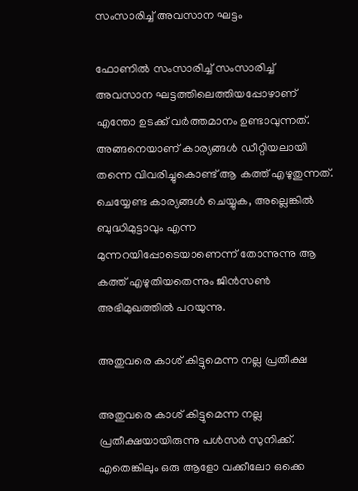സംസാരിച്ച് അവസാന ഘട്ടം

ഫോണില്‍ സംസാരിച്ച് സംസാരിച്ച് അവസാന ഘട്ടത്തിലെത്തിയപ്പോഴാണ് എന്തോ ഉടക്ക് വർത്തമാനം ഉണ്ടാവുന്നത്. അങ്ങനെയാണ് കാര്യങ്ങള്‍ ഡീറ്റിയലായി തന്നെ വിവരിച്ചുകൊണ്ട് ആ കത്ത് എഴുതുന്നത്. ചെയ്യേണ്ട കാര്യങ്ങള്‍ ചെയ്യുക, അല്ലെങ്കില്‍ ബുദ്ധിമുട്ടാവും എന്ന മുന്നറയിപ്പോടെയാണെന്ന് തോന്നുന്നു ആ കത്ത് എഴുതിയതെന്നും ജിന്‍സണ്‍ അഭിമുഖത്തില്‍ പറയുന്നു.

അതുവരെ കാശ് കിട്ടുമെന്ന നല്ല പ്രതീക്ഷ

അതുവരെ കാശ് കിട്ടുമെന്ന നല്ല പ്രതീക്ഷയായിരുന്നു പള്‍സർ സുനിക്ക്. എതെങ്കിലും ഒരു ആളോ വക്കീലോ ഒക്കെ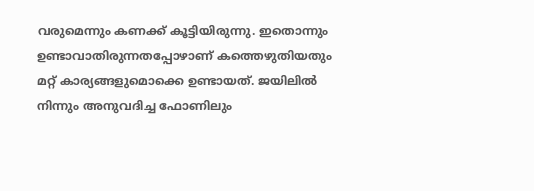വരുമെന്നും കണക്ക് കൂട്ടിയിരുന്നു. ഇതൊന്നും ഉണ്ടാവാതിരുന്നതപ്പോഴാണ് കത്തെഴുതിയതും മറ്റ് കാര്യങ്ങളുമൊക്കെ ഉണ്ടായത്. ജയിലില്‍ നിന്നും അനുവദിച്ച ഫോണിലും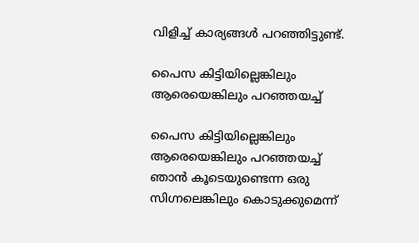വിളിച്ച് കാര്യങ്ങള്‍ പറഞ്ഞിട്ടുണ്ട്.

പൈസ കിട്ടിയില്ലെങ്കിലും ആരെയെങ്കിലും പറഞ്ഞയച്ച്

പൈസ കിട്ടിയില്ലെങ്കിലും ആരെയെങ്കിലും പറഞ്ഞയച്ച് ഞാന്‍ കൂടെയുണ്ടെന്ന ഒരു സിഗ്നലെങ്കിലും കൊടുക്കുമെന്ന്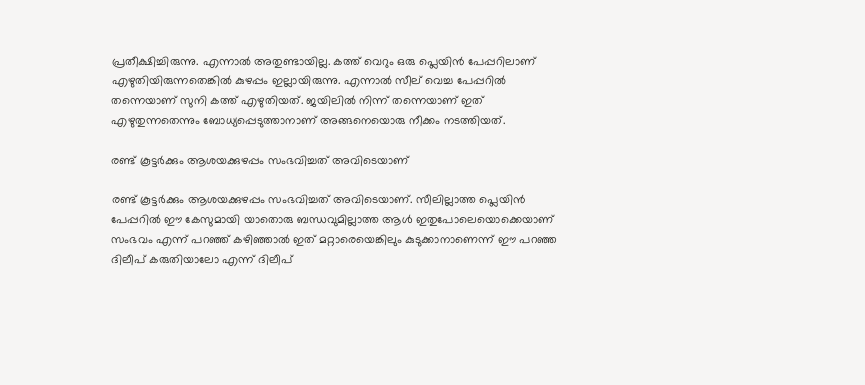പ്രതീക്ഷിച്ചിരുന്നു. എന്നാല്‍ അതുണ്ടായില്ല. കത്ത് വെറും ഒരു പ്ലെയിന്‍ പേപ്പറിലാണ് എഴുതിയിരുന്നതെങ്കില്‍ കുഴപ്പം ഇല്ലായിരുന്നു. എന്നാല്‍ സീല് വെച്ച പേപ്പറില്‍ തന്നെയാണ് സുനി കത്ത് എഴുതിയത്. ജയിലില്‍ നിന്ന് തന്നെയാണ് ഇത് എഴുതുന്നതെന്നും ബോധ്യപ്പെടുത്താനാണ് അങ്ങനെയൊരു നീക്കം നടത്തിയത്.

രണ്ട് കൂട്ടർക്കും ആശയക്കുഴപ്പം സംഭവിച്ചത് അവിടെയാണ്

രണ്ട് കൂട്ടർക്കും ആശയക്കുഴപ്പം സംഭവിച്ചത് അവിടെയാണ്. സീലില്ലാത്ത പ്ലെയിന്‍ പേപ്പറില്‍ ഈ കേസുമായി യാതൊരു ബന്ധവുമില്ലാത്ത ആള്‍ ഇതുപോലെയൊക്കെയാണ് സംഭവം എന്ന് പറഞ്ഞ് കഴിഞ്ഞാല്‍ ഇത് മറ്റാരെയെങ്കിലും കുടുക്കാനാണെന്ന് ഈ പറഞ്ഞ ദിലീപ് കരുതിയാലോ എന്ന് ദിലീപ്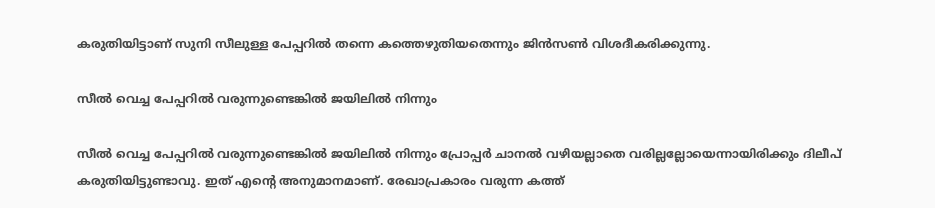കരുതിയിട്ടാണ് സുനി സീലുള്ള പേപ്പറില്‍ തന്നെ കത്തെഴുതിയതെന്നും ജിന്‍സണ്‍ വിശദീകരിക്കുന്നു.

സീല്‍ വെച്ച പേപ്പറില്‍ വരുന്നുണ്ടെങ്കില്‍ ജയിലില്‍ നിന്നും

സീല്‍ വെച്ച പേപ്പറില്‍ വരുന്നുണ്ടെങ്കില്‍ ജയിലില്‍ നിന്നും പ്രോപ്പർ ചാനല്‍ വഴിയല്ലാതെ വരില്ലല്ലോയെന്നായിരിക്കും ദിലീപ് കരുതിയിട്ടുണ്ടാവു. ഇത് എന്റെ അനുമാനമാണ്. രേഖാപ്രകാരം വരുന്ന കത്ത്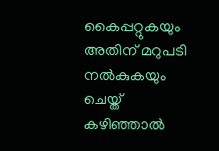കൈപ്പറ്റുകയും അതിന് മറുപടി നല്‍കുകയും ചെയ്ത് കഴിഞ്ഞാല്‍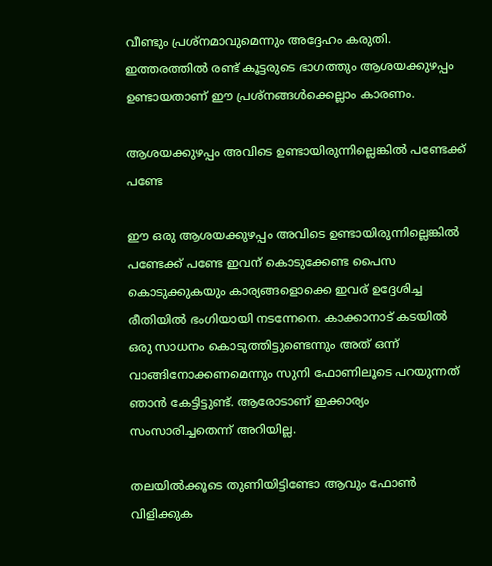വീണ്ടും പ്രശ്നമാവുമെന്നും അദ്ദേഹം കരുതി. ഇത്തരത്തില്‍ രണ്ട് കൂട്ടരുടെ ഭാഗത്തും ആശയക്കുഴപ്പം ഉണ്ടായതാണ് ഈ പ്രശ്നങ്ങള്‍ക്കെല്ലാം കാരണം.

ആശയക്കുഴപ്പം അവിടെ ഉണ്ടായിരുന്നില്ലെങ്കില്‍ പണ്ടേക്ക് പണ്ടേ

ഈ ഒരു ആശയക്കുഴപ്പം അവിടെ ഉണ്ടായിരുന്നില്ലെങ്കില്‍ പണ്ടേക്ക് പണ്ടേ ഇവന് കൊടുക്കേണ്ട പൈസ കൊടുക്കുകയും കാര്യങ്ങളൊക്കെ ഇവര് ഉദ്ദേശിച്ച രീതിയില്‍ ഭംഗിയായി നടന്നേനെ. കാക്കാനാട് കടയില്‍ ഒരു സാധനം കൊടുത്തിട്ടുണ്ടെന്നും അത് ഒന്ന് വാങ്ങിനോക്കണമെന്നും സുനി ഫോണിലൂടെ പറയുന്നത് ഞാന്‍ കേട്ടിട്ടുണ്ട്. ആരോടാണ് ഇക്കാര്യം സംസാരിച്ചതെന്ന് അറിയില്ല.

തലയില്‍ക്കൂടെ തുണിയിട്ടിണ്ടോ ആവും ഫോണ്‍ വിളിക്കുക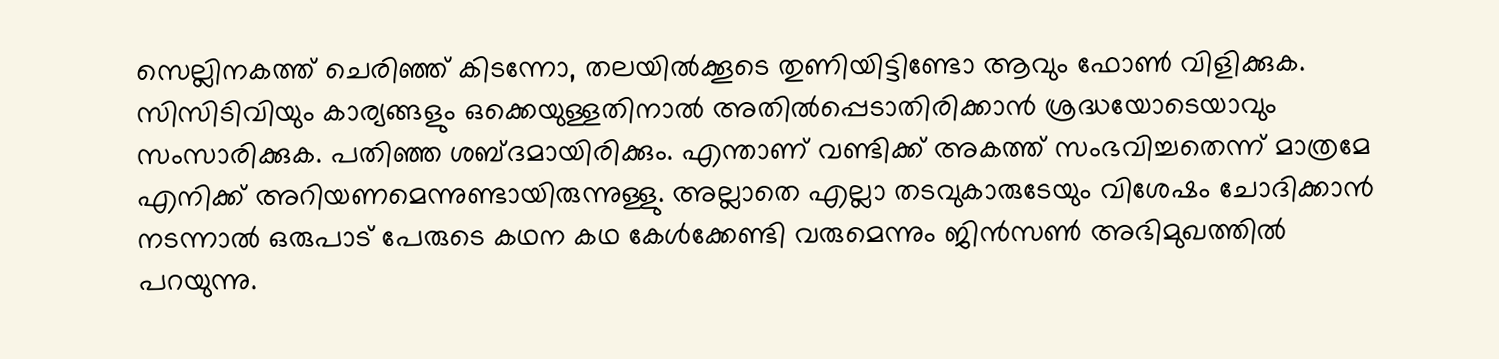സെല്ലിനകത്ത് ചെരിഞ്ഞ് കിടന്നോ, തലയില്‍ക്കൂടെ തുണിയിട്ടിണ്ടോ ആവും ഫോണ്‍ വിളിക്കുക. സിസിടിവിയും കാര്യങ്ങളും ഒക്കെയുള്ളതിനാല്‍ അതില്‍പ്പെടാതിരിക്കാന്‍ ശ്രദ്ധയോടെയാവും സംസാരിക്കുക. പതിഞ്ഞ ശബ്ദമായിരിക്കും. എന്താണ് വണ്ടിക്ക് അകത്ത് സംഭവിച്ചതെന്ന് മാത്രമേ എനിക്ക് അറിയണമെന്നുണ്ടായിരുന്നുള്ളു. അല്ലാതെ എല്ലാ തടവുകാരുടേയും വിശേഷം ചോദിക്കാന്‍ നടന്നാല്‍ ഒരുപാട് പേരുടെ കഥന കഥ കേള്‍ക്കേണ്ടി വരുമെന്നും ജിന്‍സണ്‍ അഭിമുഖത്തില്‍ പറയുന്നു.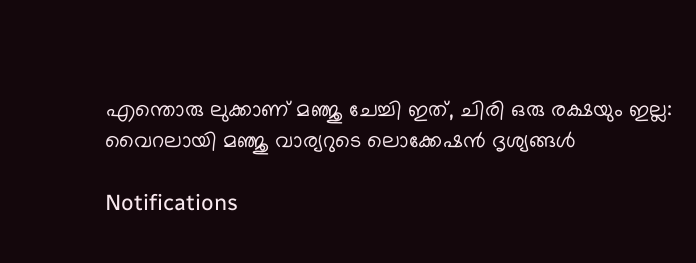എന്തൊരു ലുക്കാണ് മഞ്ജു ചേച്ചി ഇത്, ചിരി ഒരു രക്ഷയും ഇല്ല: വൈറലായി മഞ്ജു വാര്യറുടെ ലൊക്കേഷന്‍ ദൃശ്യങ്ങള്‍

Notifications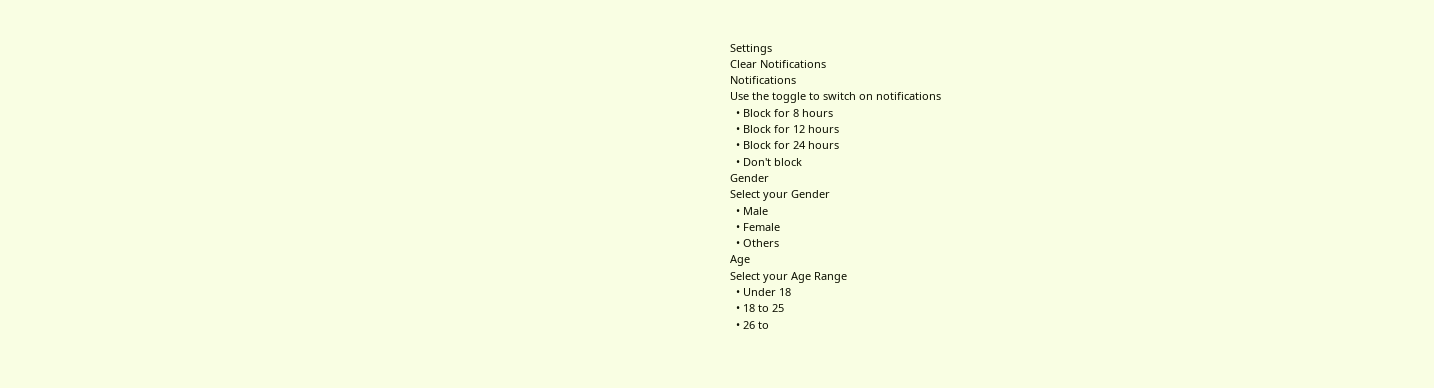Settings
Clear Notifications
Notifications
Use the toggle to switch on notifications
  • Block for 8 hours
  • Block for 12 hours
  • Block for 24 hours
  • Don't block
Gender
Select your Gender
  • Male
  • Female
  • Others
Age
Select your Age Range
  • Under 18
  • 18 to 25
  • 26 to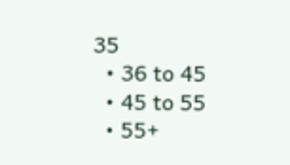35
  • 36 to 45
  • 45 to 55
  • 55+